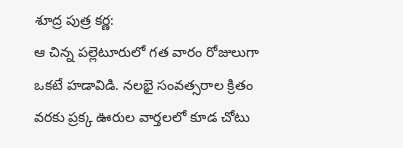శూద్ర పుత్ర కర్ణ:
ఆ చిన్న పల్లెటూరులో గత వారం రోజులుగా ఒకటే హడావిడి. నలభై సంవత్సరాల క్రితం వరకు ప్రక్క ఊరుల వార్తలలో కూడ చోటు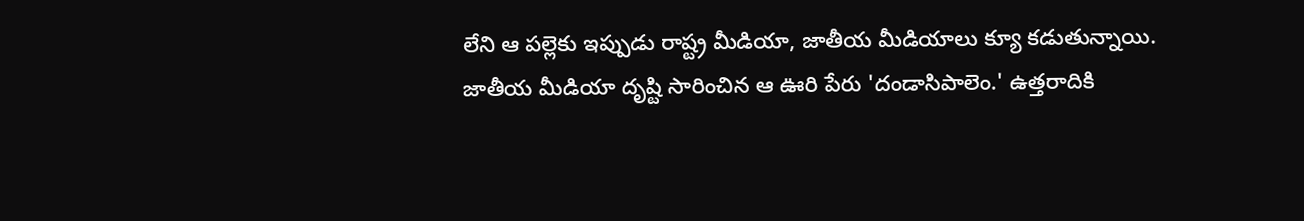లేని ఆ పల్లెకు ఇప్పుడు రాష్ట్ర మీడియా, జాతీయ మీడియాలు క్యూ కడుతున్నాయి.
జాతీయ మీడియా దృష్టి సారించిన ఆ ఊరి పేరు 'దండాసిపాలెం.' ఉత్తరాదికి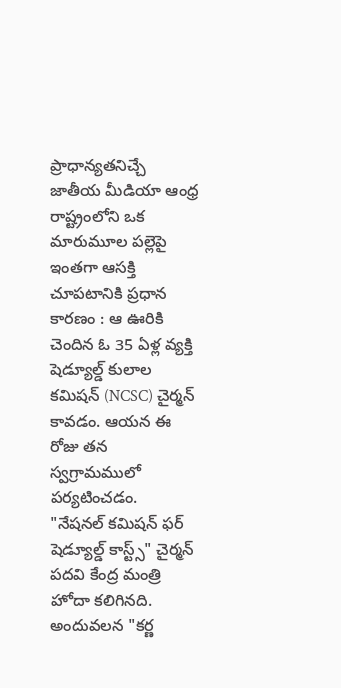ప్రాధాన్యతనిచ్చే జాతీయ మీడియా ఆంధ్ర రాష్ట్రంలోని ఒక మారుమూల పల్లెపై ఇంతగా ఆసక్తి చూపటానికి ప్రధాన కారణం : ఆ ఊరికి చెందిన ఓ 35 ఏళ్ల వ్యక్తి షెడ్యూల్డ్ కులాల కమిషన్ (NCSC) చైర్మన్ కావడం. ఆయన ఈ రోజు తన స్వగ్రామములో పర్యటించడం.
"నేషనల్ కమిషన్ ఫర్ షెడ్యూల్డ్ కాస్ట్స్" చైర్మన్ పదవి కేంద్ర మంత్రి హోదా కలిగినది. అందువలన "కర్ణ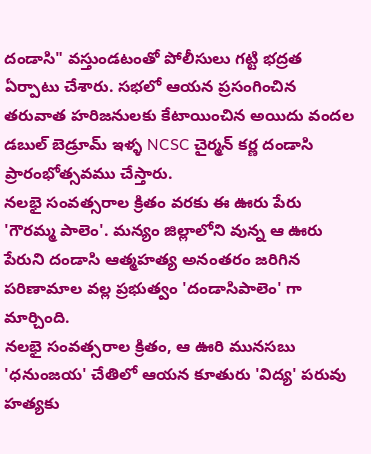దండాసి" వస్తుండటంతో పోలీసులు గట్టి భద్రత ఏర్పాటు చేశారు. సభలో ఆయన ప్రసంగించిన తరువాత హరిజనులకు కేటాయించిన అయిదు వందల డబుల్ బెడ్రూమ్ ఇళ్ళ NCSC చైర్మన్ కర్ణ దండాసి ప్రారంభోత్సవము చేస్తారు.
నలభై సంవత్సరాల క్రితం వరకు ఈ ఊరు పేరు 'గౌరమ్మ పాలెం'. మన్యం జిల్లాలోని వున్న ఆ ఊరు పేరుని దండాసి ఆత్మహత్య అనంతరం జరిగిన పరిణామాల వల్ల ప్రభుత్వం 'దండాసిపాలెం' గా మార్చింది.
నలభై సంవత్సరాల క్రితం, ఆ ఊరి మునసబు 'ధనుంజయ' చేతిలో ఆయన కూతురు 'విద్య' పరువు హత్యకు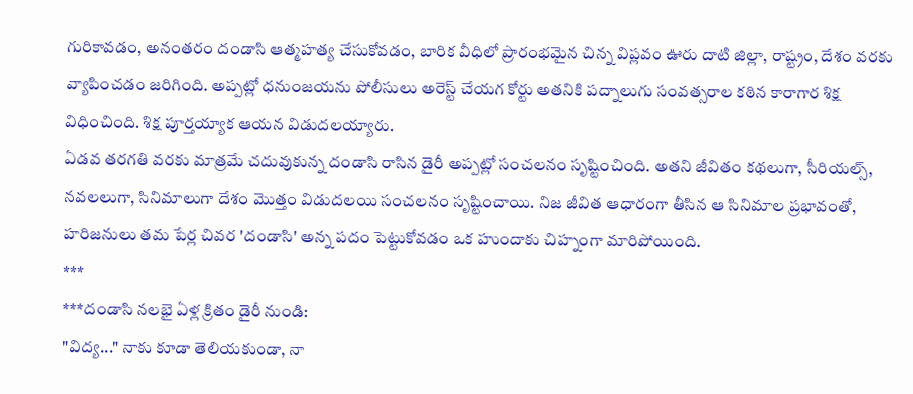గురికావడం, అనంతరం దండాసి ఆత్మహత్య చేసుకోవడం, బారిక వీధిలో ప్రారంభమైన చిన్న విప్లవం ఊరు దాటి జిల్లా, రాష్ట్రం, దేశం వరకు వ్యాపించడం జరిగింది. అప్పట్లో ధనుంజయను పోలీసులు అరెస్ట్ చేయగ కోర్టు అతనికి పద్నాలుగు సంవత్సరాల కఠిన కారాగార శిక్ష విధించింది. శిక్ష పూర్తయ్యాక ఆయన విడుదలయ్యారు.
ఏడవ తరగతి వరకు మాత్రమే చదువుకున్న దండాసి రాసిన డైరీ అప్పట్లో సంచలనం సృష్టించింది. అతని జీవితం కథలుగా, సీరియల్స్, నవలలుగా, సినిమాలుగా దేశం మొత్తం విడుదలయి సంచలనం సృష్టించాయి. నిజ జీవిత ఆధారంగా తీసిన ఆ సినిమాల ప్రభావంతో, హరిజనులు తమ పేర్ల చివర 'దండాసి' అన్న పదం పెట్టుకోవడం ఒక హుందాకు చిహ్నంగా మారిపోయింది.
***
***దండాసి నలభై ఏళ్ల క్రితం డైరీ నుండి:
"విద్య..." నాకు కూడా తెలియకుండా, నా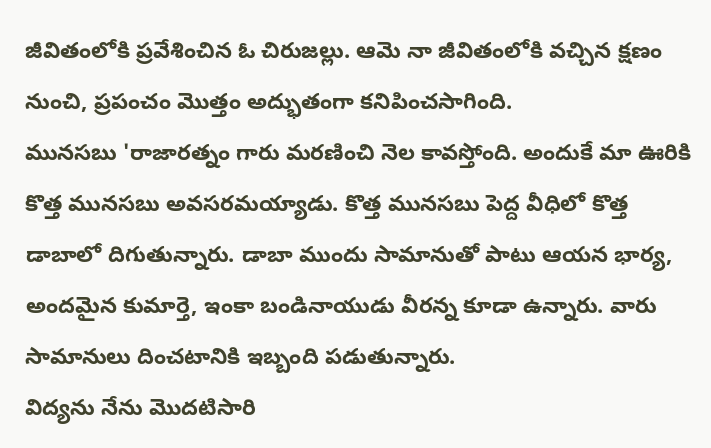జీవితంలోకి ప్రవేశించిన ఓ చిరుజల్లు. ఆమె నా జీవితంలోకి వచ్చిన క్షణం నుంచి, ప్రపంచం మొత్తం అద్భుతంగా కనిపించసాగింది.
మునసబు 'రాజారత్నం గారు మరణించి నెల కావస్తోంది. అందుకే మా ఊరికి కొత్త మునసబు అవసరమయ్యాడు. కొత్త మునసబు పెద్ద వీధిలో కొత్త డాబాలో దిగుతున్నారు. డాబా ముందు సామానుతో పాటు ఆయన భార్య, అందమైన కుమార్తె, ఇంకా బండినాయుడు వీరన్న కూడా ఉన్నారు. వారు సామానులు దించటానికి ఇబ్బంది పడుతున్నారు.
విద్యను నేను మొదటిసారి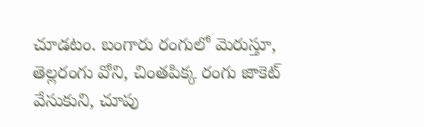చూడటం. బంగారు రంగులో మెరుస్తూ, తెల్లరంగు వోని, చింతపిక్క రంగు జాకెట్ వేసుకుని, చూపు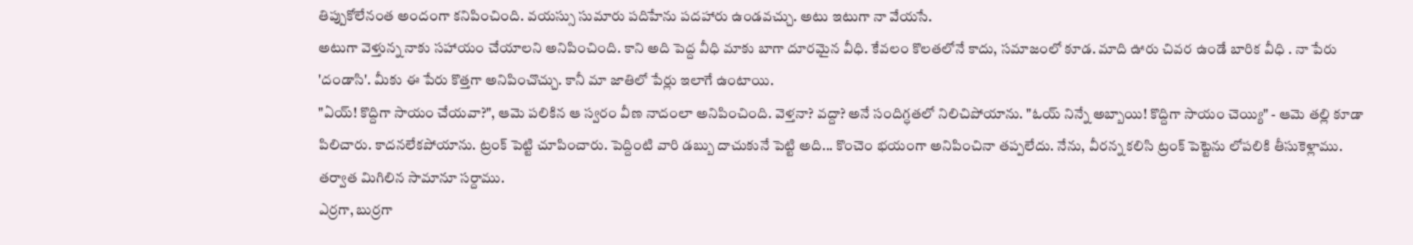తిప్పుకోలేనంత అందంగా కనిపించింది. వయస్సు సుమారు పదిహేను పదహారు ఉండవచ్చు. అటు ఇటుగా నా వేయసే.
అటుగా వెళ్తున్న నాకు సహాయం చేయాలని అనిపించింది. కాని అది పెద్ద వీధి మాకు బాగా దూరమైన వీధి. కేవలం కొలతలోనే కాదు, సమాజంలో కూడ. మాది ఊరు చివర ఉండే బారిక వీధి . నా పేరు 'దండాసి'. మీకు ఈ పేరు కొత్తగా అనిపించొచ్చు. కానీ మా జాతిలో పేర్లు ఇలాగే ఉంటాయి.
"ఏయ్! కొద్దిగా సాయం చేయవా?", ఆమె పలికిన ఆ స్వరం వీణ నాదంలా అనిపించింది. వెళ్తనా? వద్దా? అనే సందిగ్ధతలో నిలిచిపోయాను. "ఓయ్ నిన్నే అబ్బాయి! కొద్దిగా సాయం చెయ్యి" - ఆమె తల్లి కూడా పిలిచారు. కాదనలేకపోయాను. ట్రంక్ పెట్టి చూపించారు. పెద్దింటి వారి డబ్బు దాచుకునే పెట్టి అది... కొంచెం భయంగా అనిపించినా తప్పలేదు. నేను, వీరన్న కలిసి ట్రంక్ పెట్టెను లోపలికి తీసుకెళ్లాము. తర్వాత మిగిలిన సామానూ సర్దాము.
ఎర్రగా, బుర్రగా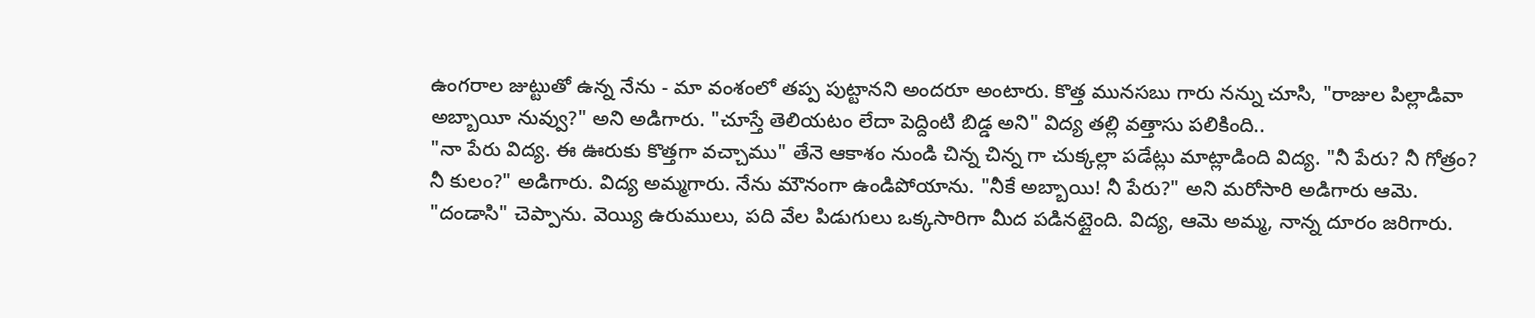ఉంగరాల జుట్టుతో ఉన్న నేను - మా వంశంలో తప్ప పుట్టానని అందరూ అంటారు. కొత్త మునసబు గారు నన్ను చూసి, "రాజుల పిల్లాడివా అబ్బాయీ నువ్వు?" అని అడిగారు. "చూస్తే తెలియటం లేదా పెద్దింటి బిడ్డ అని" విద్య తల్లి వత్తాసు పలికింది..
"నా పేరు విద్య. ఈ ఊరుకు కొత్తగా వచ్చాము" తేనె ఆకాశం నుండి చిన్న చిన్న గా చుక్కల్లా పడేట్లు మాట్లాడింది విద్య. "నీ పేరు? నీ గోత్రం? నీ కులం?" అడిగారు. విద్య అమ్మగారు. నేను మౌనంగా ఉండిపోయాను. "నీకే అబ్బాయి! నీ పేరు?" అని మరోసారి అడిగారు ఆమె.
"దండాసి" చెప్పాను. వెయ్యి ఉరుములు, పది వేల పిడుగులు ఒక్కసారిగా మీద పడినట్లైంది. విద్య, ఆమె అమ్మ, నాన్న దూరం జరిగారు.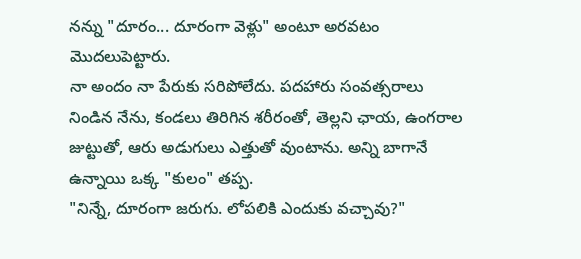నన్ను "దూరం... దూరంగా వెళ్లు" అంటూ అరవటం మొదలుపెట్టారు.
నా అందం నా పేరుకు సరిపోలేదు. పదహారు సంవత్సరాలు నిండిన నేను, కండలు తిరిగిన శరీరంతో, తెల్లని ఛాయ, ఉంగరాల జుట్టుతో, ఆరు అడుగులు ఎత్తుతో వుంటాను. అన్ని బాగానే ఉన్నాయి ఒక్క "కులం" తప్ప.
"నిన్నే, దూరంగా జరుగు. లోపలికి ఎందుకు వచ్చావు?"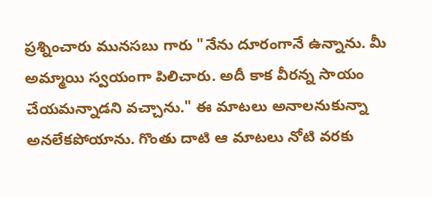ప్రశ్నించారు మునసబు గారు "నేను దూరంగానే ఉన్నాను. మీ అమ్మాయి స్వయంగా పిలిచారు. అదీ కాక వీరన్న సాయం చేయమన్నాడని వచ్చాను." ఈ మాటలు అనాలనుకున్నా అనలేకపోయాను. గొంతు దాటి ఆ మాటలు నోటి వరకు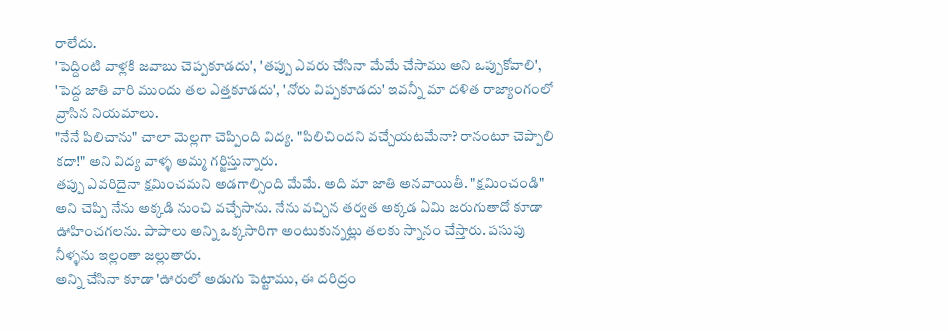రాలేదు.
'పెద్దింటి వాళ్లకి జవాబు చెప్పకూడదు', 'తప్పు ఎవరు చేసినా మేమే చేసాము అని ఒప్పుకోవాలి', 'పెద్ద జాతి వారి ముందు తల ఎత్తకూడదు', 'నోరు విప్పకూడదు' ఇవన్నీ మా దళిత రాజ్యాంగంలో వ్రాసిన నియమాలు.
"నేనే పిలిచాను" చాలా మెల్లగా చెప్పింది విద్య. "పిలిచిందని వచ్చేయటమేనా? రానంటూ చెప్పాలి కదా!" అని విద్య వాళ్ళ అమ్మ గర్జిస్తున్నారు.
తప్పు ఎవరిదైనా క్షమించమని అడగాల్సింది మేమే. అది మా జాతి అనవాయితీ. "క్షమించండి" అని చెప్పి నేను అక్కడి నుంచి వచ్చేసాను. నేను వచ్చిన తర్వత అక్కడ ఏమి జరుగుతాదో కూడా ఊహించగలను. పాపాలు అన్ని ఒక్కసారిగా అంటుకున్నట్లు తలకు స్నానం చేస్తారు. పసుపు నీళ్ళను ఇల్లంతా జల్లుతారు.
అన్ని చేసినా కూడా 'ఊరులో అడుగు పెట్టాము, ఈ దరిద్రం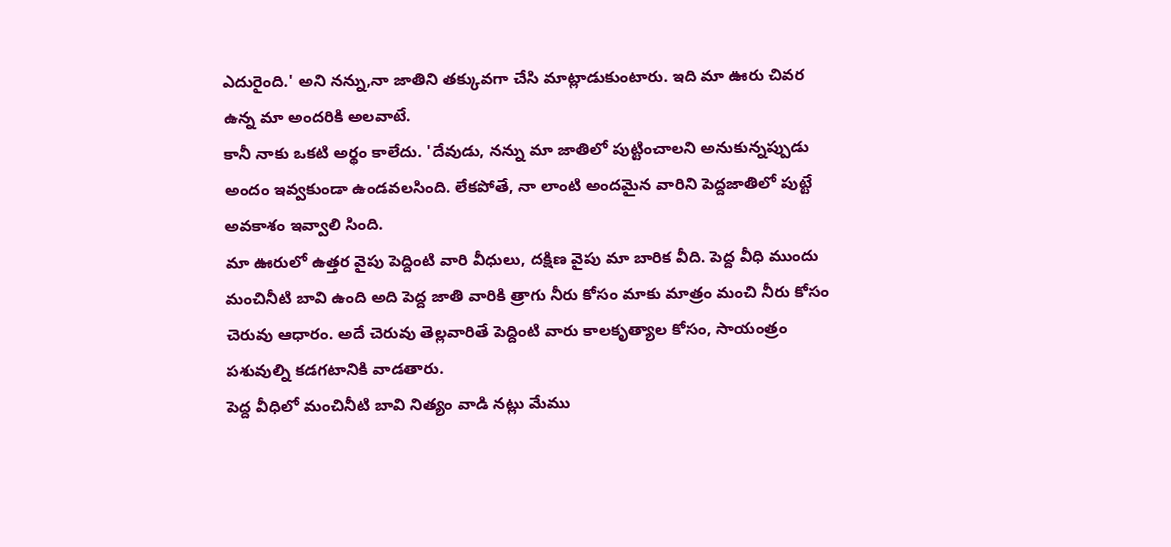ఎదురైంది.' అని నన్ను,నా జాతిని తక్కువగా చేసి మాట్లాడుకుంటారు. ఇది మా ఊరు చివర ఉన్న మా అందరికి అలవాటే.
కానీ నాకు ఒకటి అర్థం కాలేదు. 'దేవుడు, నన్ను మా జాతిలో పుట్టించాలని అనుకున్నప్పుడు అందం ఇవ్వకుండా ఉండవలసింది. లేకపోతే, నా లాంటి అందమైన వారిని పెద్దజాతిలో పుట్టే అవకాశం ఇవ్వాలి సింది.
మా ఊరులో ఉత్తర వైపు పెద్దింటి వారి వీధులు, దక్షిణ వైపు మా బారిక వీది. పెద్ద వీధి ముందు మంచినీటి బావి ఉంది అది పెద్ద జాతి వారికి త్రాగు నీరు కోసం మాకు మాత్రం మంచి నీరు కోసం చెరువు ఆధారం. అదే చెరువు తెల్లవారితే పెద్దింటి వారు కాలకృత్యాల కోసం, సాయంత్రం పశువుల్ని కడగటానికి వాడతారు.
పెద్ద వీధిలో మంచినీటి బావి నిత్యం వాడి నట్లు మేము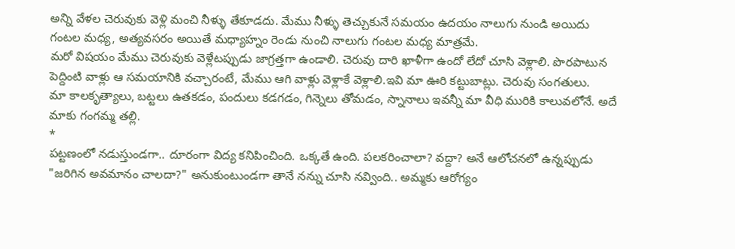అన్ని వేళల చెరువుకు వెళ్లి మంచి నీళ్ళు తేకూడదు. మేము నీళ్ళు తెచ్చుకునే సమయం ఉదయం నాలుగు నుండి అయిదు గంటల మధ్య, అత్యవసరం అయితే మధ్యాహ్నం రెండు నుంచి నాలుగు గంటల మధ్య మాత్రమే.
మరో విషయం మేము చెరువుకు వెళ్లేటప్పుడు జాగ్రత్తగా ఉండాలి. చెరువు దారి ఖాళీగా ఉందో లేదో చూసి వెళ్లాలి. పొరపాటున పెద్దింటి వాళ్లు ఆ సమయానికి వచ్చారంటే, మేము ఆగి వాళ్లు వెళ్లాకే వెళ్లాలి.ఇవి మా ఊరి కట్టుబాట్లు. చెరువు సంగతులు.
మా కాలకృత్యాలు, బట్టలు ఉతకడం, పందులు కడగడం, గిన్నెలు తోమడం, స్నానాలు ఇవన్నీ మా వీధి మురికి కాలువలోనే. అదే మాకు గంగమ్మ తల్లి.
*
పట్టణంలో నడుస్తుండగా.. దూరంగా విద్య కనిపించింది. ఒక్కతే ఉంది. పలకరించాలా? వద్దా? అనే ఆలోచనలో ఉన్నప్పుడు "జరిగిన అవమానం చాలదా?" అనుకుంటుండగా తానే నన్ను చూసి నవ్వింది.. అమ్మకు ఆరోగ్యం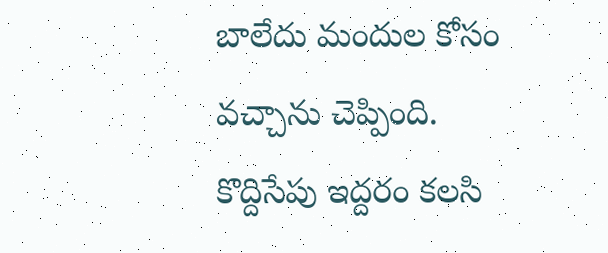బాలేదు మందుల కోసం వచ్చాను చెప్పింది. కొద్దిసేపు ఇద్దరం కలసి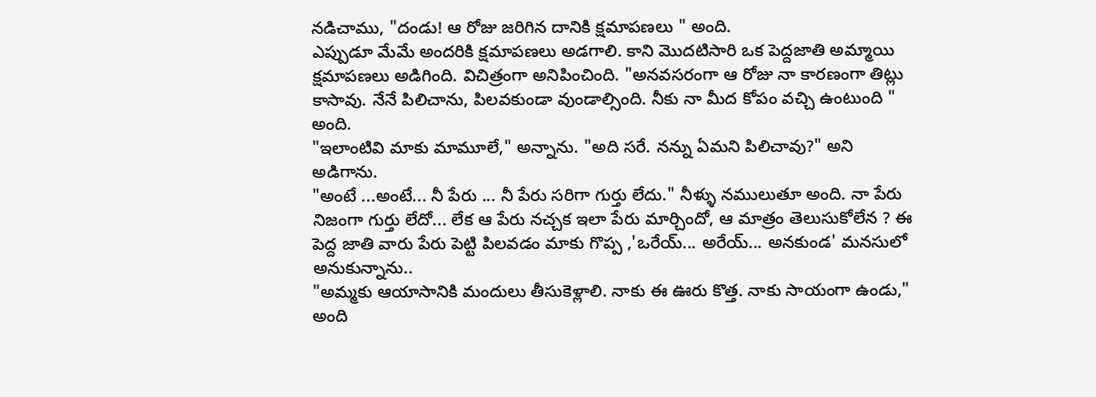నడిచాము, "దండు! ఆ రోజు జరిగిన దానికి క్షమాపణలు " అంది.
ఎప్పుడూ మేమే అందరికి క్షమాపణలు అడగాలి. కాని మొదటిసారి ఒక పెద్దజాతి అమ్మాయి క్షమాపణలు అడిగింది. విచిత్రంగా అనిపించింది. "అనవసరంగా ఆ రోజు నా కారణంగా తిట్లు కాసావు. నేనే పిలిచాను, పిలవకుండా వుండాల్సింది. నీకు నా మీద కోపం వచ్చి ఉంటుంది " అంది.
"ఇలాంటివి మాకు మామూలే," అన్నాను. "అది సరే. నన్ను ఏమని పిలిచావు?" అని అడిగాను.
"అంటే ...అంటే... నీ పేరు ... నీ పేరు సరిగా గుర్తు లేదు." నీళ్ళు నములుతూ అంది. నా పేరు నిజంగా గుర్తు లేదో... లేక ఆ పేరు నచ్చక ఇలా పేరు మార్చిందో, ఆ మాత్రం తెలుసుకోలేన ? ఈ పెద్ద జాతి వారు పేరు పెట్టి పిలవడం మాకు గొప్ప ,'ఒరేయ్... అరేయ్... అనకుండ' మనసులో అనుకున్నాను..
"అమ్మకు ఆయాసానికి మందులు తీసుకెళ్లాలి. నాకు ఈ ఊరు కొత్త. నాకు సాయంగా ఉండు," అంది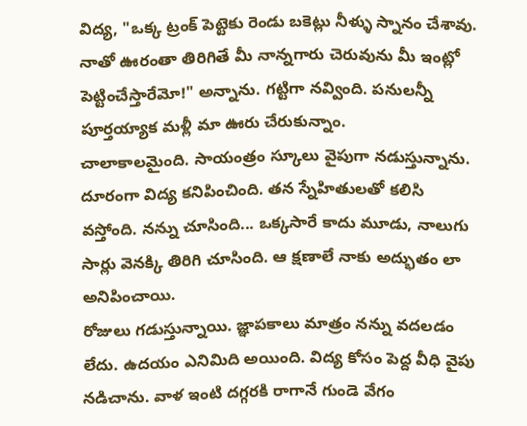విద్య, "ఒక్క ట్రంక్ పెట్టెకు రెండు బకెట్లు నీళ్ళు స్నానం చేశావు. నాతో ఊరంతా తిరిగితే మీ నాన్నగారు చెరువును మీ ఇంట్లో పెట్టించేస్తారేమో!" అన్నాను. గట్టిగా నవ్వింది. పనులన్నీ పూర్తయ్యాక మళ్లీ మా ఊరు చేరుకున్నాం.
చాలాకాలమైంది. సాయంత్రం స్కూలు వైపుగా నడుస్తున్నాను. దూరంగా విద్య కనిపించింది. తన స్నేహితులతో కలిసి వస్తోంది. నన్ను చూసింది... ఒక్కసారే కాదు మూడు, నాలుగు సార్లు వెనక్కి తిరిగి చూసింది. ఆ క్షణాలే నాకు అద్భుతం లా అనిపించాయి.
రోజులు గడుస్తున్నాయి. జ్ఞాపకాలు మాత్రం నన్ను వదలడం లేదు. ఉదయం ఎనిమిది అయింది. విద్య కోసం పెద్ద వీధి వైపు నడిచాను. వాళ ఇంటి దగ్గరకి రాగానే గుండె వేగం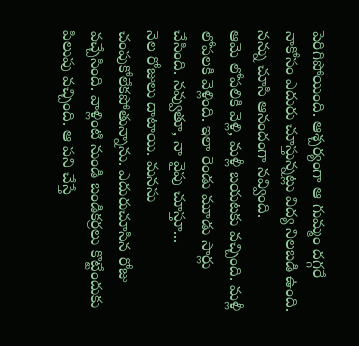పెరిగిపోయింది. ఆశ్చర్యంగా ఆ గుమ్మం దగ్గరే నాకోసం ఎదురు చూస్తున్నట్లు విద్య నిలబడి ఉంది. నన్ను చూసి ఆనందంగా నవ్వింది.
ఆమె లోపలికి వెళ్లి, మళ్లీ బయటకు వచ్చింది. మళ్లీ లోపలకి వెళ్లింది. ఇలా రెండు మూడు సార్లు చేసింది. నవ్వుతూ, నా వైపు చూస్తూ...
నెల రోజులు దాటాయి. మనసు చంపుకోలేకపోతున్నాను. ఎదురుచూసిన రోజు వచ్చేసింది. వాళ్లింటి నుండి బండికర్రలు కొట్టేందుకు పిలుపు వచ్చింది. ఆ పని చేస్తే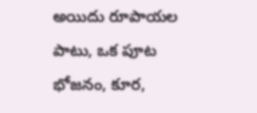అయిదు రూపాయల పాటు, ఒక పూట భోజనం, కూర,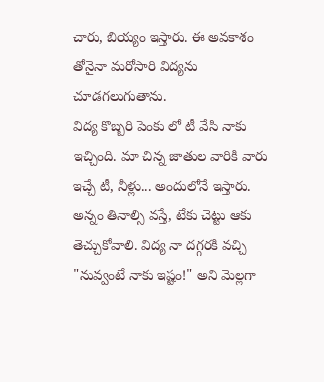చారు, బియ్యం ఇస్తారు. ఈ అవకాశం తోనైనా మరోసారి విద్యను చూడగలుగుతాను.
విద్య కొబ్బరి పెంకు లో టీ వేసి నాకు ఇచ్చింది. మా చిన్న జాతుల వారికి వారు ఇచ్చే టీ, నీళ్లు... అందులోనే ఇస్తారు. అన్నం తినాల్సి వస్తే, టేకు చెట్టు ఆకు తెచ్చుకోవాలి. విద్య నా దగ్గరకి వచ్చి "నువ్వంటే నాకు ఇష్టం!" అని మెల్లగా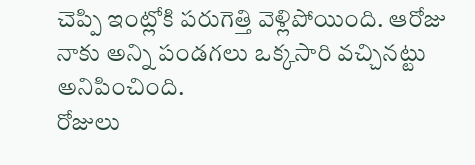చెప్పి ఇంట్లోకి పరుగెత్తి వెళ్లిపోయింది. ఆరోజు నాకు అన్ని పండగలు ఒక్కసారి వచ్చినట్టు అనిపించింది.
రోజులు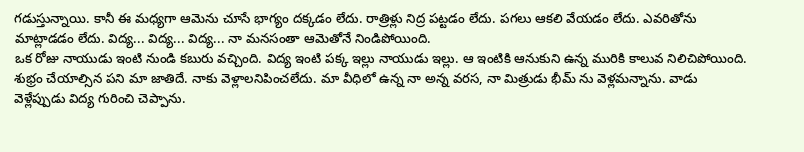గడుస్తున్నాయి. కానీ ఈ మధ్యగా ఆమెను చూసే భాగ్యం దక్కడం లేదు. రాత్రిళ్లు నిద్ర పట్టడం లేదు. పగలు ఆకలి వేయడం లేదు. ఎవరితోను మాట్లాడడం లేదు. విద్య... విద్య... విద్య... నా మనసంతా ఆమెతోనే నిండిపోయింది.
ఒక రోజు నాయుడు ఇంటి నుండి కబురు వచ్చింది. విద్య ఇంటి పక్క ఇల్లు నాయుడు ఇల్లు. ఆ ఇంటికి ఆనుకుని ఉన్న మురికి కాలువ నిలిచిపోయింది. శుభ్రం చేయాల్సిన పని మా జాతిదే. నాకు వెళ్లాలనిపించలేదు. మా వీధిలో ఉన్న నా అన్న వరస, నా మిత్రుడు భీమ్ ను వెళ్లమన్నాను. వాడు వెళ్లేప్పుడు విద్య గురించి చెప్పాను.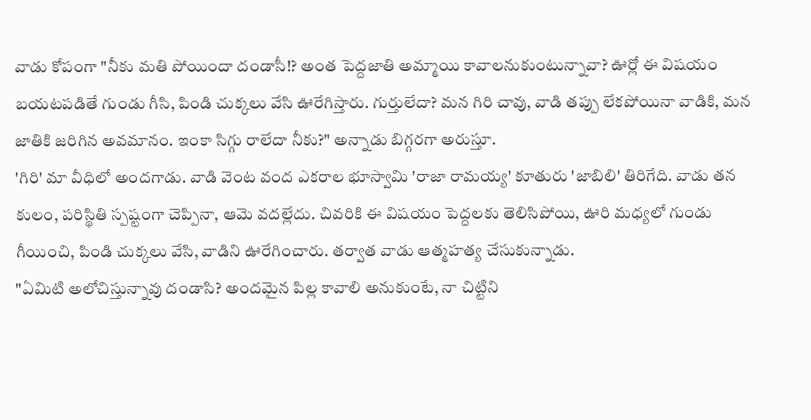వాడు కోపంగా "నీకు మతి పోయిందా దండాసీ!? అంత పెద్దజాతి అమ్మాయి కావాలనుకుంటున్నావా? ఊర్లో ఈ విషయం బయటపడితే గుండు గీసి, పిండి చుక్కలు వేసి ఊరేగిస్తారు. గుర్తులేదా? మన గిరి చావు, వాడి తప్పు లేకపోయినా వాడికి, మన జాతికి జరిగిన అవమానం. ఇంకా సిగ్గు రాలేదా నీకు?" అన్నాడు బిగ్గరగా అరుస్తూ.
'గిరి' మా వీధిలో అందగాడు. వాడి వెంట వంద ఎకరాల భూస్వామి 'రాజా రామయ్య' కూతురు 'జాబిలి' తిరిగేది. వాడు తన కులం, పరిస్థితి స్పష్టంగా చెప్పినా, ఆమె వదల్లేదు. చివరికి ఈ విషయం పెద్దలకు తెలిసిపోయి, ఊరి మధ్యలో గుండు గీయించి, పిండి చుక్కలు వేసి, వాడిని ఊరేగించారు. తర్వాత వాడు ఆత్మహత్య చేసుకున్నాడు.
"ఏమిటి అలోచిస్తున్నావు దండాసి? అందమైన పిల్ల కావాలి అనుకుంటే, నా చిట్టిని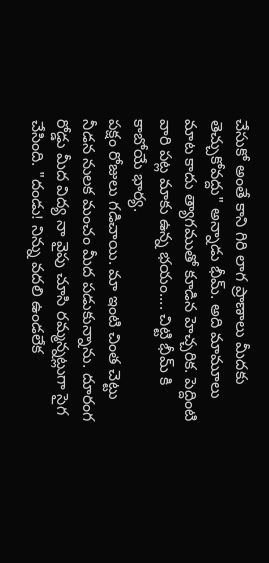చేసుకో అంతే కాని గిరి లాగ ప్రాణాలు మీదకు తెచ్చుకోవద్దు" అన్నాడు భీమ్. అది మామూలు మాట కాదు త్యాగముతో కూడిన హెచ్చరిక. పెద్దింటి వారి పట్ల మాకు ఉన్న భయం.... చిట్టి భీమ్ కి కాబోయే భార్య.
పక్షం రోజులు గడిచాయి. మా ఇంటి చింత చెట్టు నీడన నులక మంచం మీద పడుకున్నాను. దూరంగ రోడ్డు మీద విద్య నా వైపు చూసి రమ్మన్నట్లుగా సైగ చేసింది. "దండు! నిన్ను వదలి ఉండలేక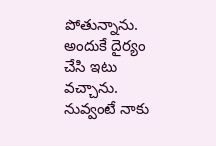పోతున్నాను. అందుకే దైర్యం చేసి ఇటు వచ్చాను. నువ్వంటే నాకు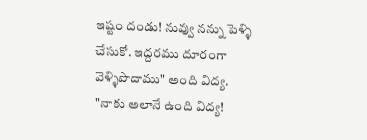ఇష్టం దండు! నువ్వు నన్ను పెళ్ళి చేసుకో. ఇద్దరము దూరంగా వెళ్ళిపొదాము" అంది విద్య.
"నాకు అలానే ఉంది విద్య!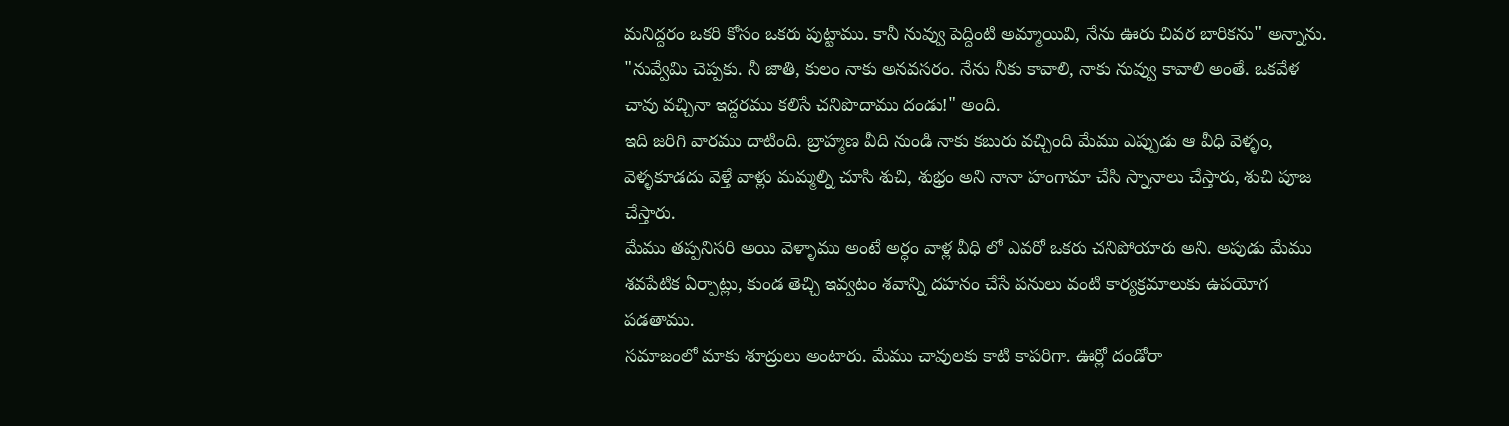మనిద్దరం ఒకరి కోసం ఒకరు పుట్టాము. కానీ నువ్వు పెద్దింటి అమ్మాయివి, నేను ఊరు చివర బారికను" అన్నాను. "నువ్వేమి చెప్పకు. నీ జాతి, కులం నాకు అనవసరం. నేను నీకు కావాలి, నాకు నువ్వు కావాలి అంతే. ఒకవేళ చావు వచ్చినా ఇద్దరము కలిసే చనిపొదాము దండు!" అంది.
ఇది జరిగి వారము దాటింది. బ్రాహ్మణ వీది నుండి నాకు కబురు వచ్చింది మేము ఎప్పుడు ఆ వీధి వెళ్ళం, వెళ్ళకూడదు వెళ్తే వాళ్లు మమ్మల్ని చూసి శుచి, శుభ్రం అని నానా హంగామా చేసి స్నానాలు చేస్తారు, శుచి పూజ చేస్తారు.
మేము తప్పనిసరి అయి వెళ్ళాము అంటే అర్ధం వాళ్ల వీధి లో ఎవరో ఒకరు చనిపోయారు అని. అపుడు మేము శవపేటిక ఏర్పాట్లు, కుండ తెచ్చి ఇవ్వటం శవాన్ని దహనం చేసే పనులు వంటి కార్యక్రమాలుకు ఉపయోగ పడతాము.
సమాజంలో మాకు శూద్రులు అంటారు. మేము చావులకు కాటి కాపరిగా. ఊర్లో దండోరా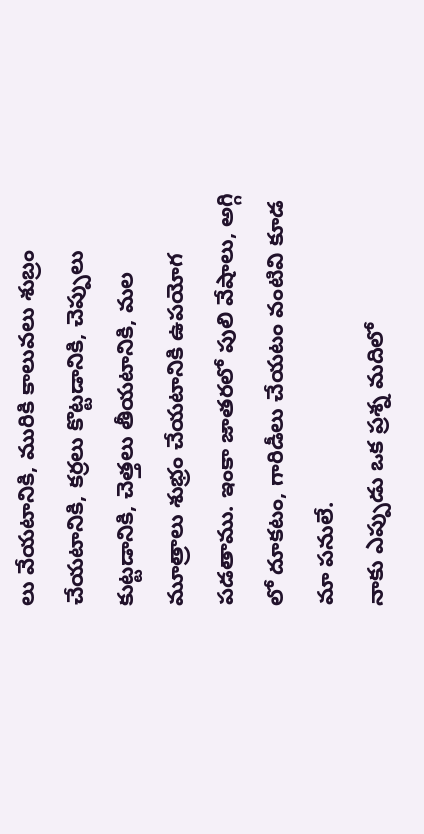లు వేయటానికి, మురికి కాలువలు శుబ్రం చేయటానికి, కర్రలు కొట్టడానికి, చెప్పులు కుట్టడానికి, చెత్తలు తీయటానికి, మల మూత్రాలు శుభ్రం చేయటానికి ఉపయోగ పడతాము. ఇంకా జాతరలో పులి వేషాలు, అగ్గి లో దూకటం, గారిడీలు చేయటం వంటివి కూడ మా పనులే.
నాకు ఎప్పుడు ఒక ప్రశ్న మదిలో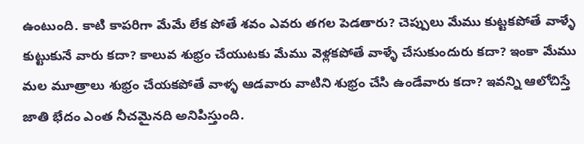ఉంటుంది. కాటి కాపరిగా మేమే లేక పోతే శవం ఎవరు తగల పెడతారు? చెప్పులు మేము కుట్టకపోతే వాళ్ళే కుట్టుకునే వారు కదా? కాలువ శుభ్రం చేయుటకు మేము వెళ్లకపోతే వాళ్ళే చేసుకుందురు కదా? ఇంకా మేము మల మూత్రాలు శుభ్రం చేయకపోతే వాళ్ళ ఆడవారు వాటిని శుభ్రం చేసి ఉండేవారు కదా? ఇవన్ని ఆలోచిస్తే జాతి భేదం ఎంత నీచమైనది అనిపిస్తుంది.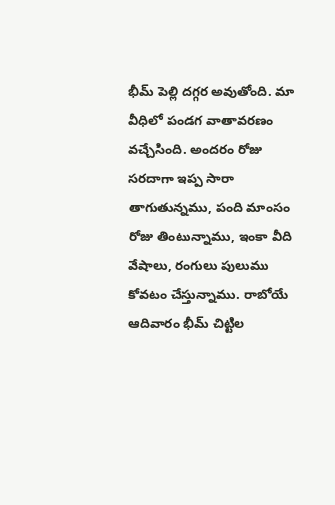భీమ్ పెల్లి దగ్గర అవుతోంది. మా వీధిలో పండగ వాతావరణం వచ్చేసింది. అందరం రోజు సరదాగా ఇప్ప సారా తాగుతున్నము, పంది మాంసం రోజు తింటున్నాము, ఇంకా వీది వేషాలు, రంగులు పులుము కోవటం చేస్తున్నాము. రాబోయే ఆదివారం భీమ్ చిట్టిల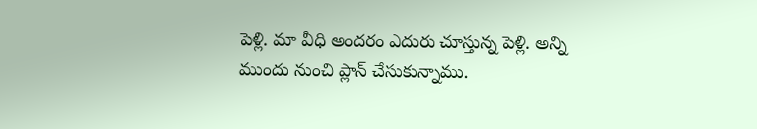పెళ్లి. మా వీధి అందరం ఎదురు చూస్తున్న పెళ్లి. అన్ని ముందు నుంచి ప్లాన్ చేసుకున్నాము.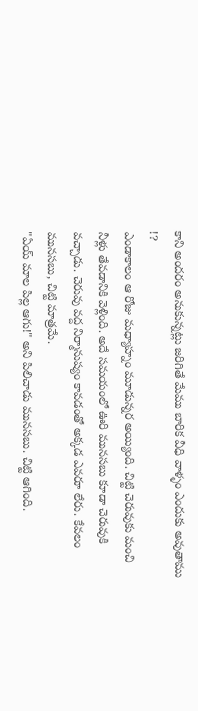కాని అందరం అనుకున్నట్లు జరిగితే మేము బారిక వీధి వాళ్ళం ఎందుకు అవుతాము !?
ఎండాకాలం ఆ రోజు మధ్యాహ్నం మూడున్నర అయ్యింది. చిట్టి చెరువుకు మంచి నీళ్లు తేవడానికి వెళ్లింది. అదే సమయంలో ఊరి మునసబు కూడా చెరువుకి వచ్చాడు. చెరువు వద్ద నిర్మానుష్యం కావడంతో అక్కడ ఎవరూ లేరు. కేవలం మునసబు, చిట్టి మాత్రమే.
"ఏయ్ మాల పిల్ల ఆగు!" అని పిలిచాడు మునసబు. చిట్టి ఆగింది.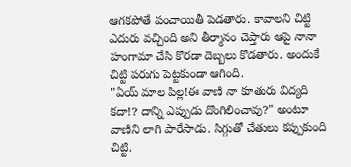ఆగకపోతే పంచాయితీ పెడతారు. కావాలని చిట్టి ఎదురు వచ్చింది అని తీర్మానం చెప్తారు ఆపై నానా హంగామా చేసి కొరడా దెబ్బలు కొడతారు. అందుకే చిట్టి పరుగు పెట్టకుండా ఆగింది.
"ఏయ్ మాల పిల్ల!ఈ వాణి నా కూతురు విద్యది కదా!? దాన్ని ఎప్పుడు దొంగిలించావు?" అంటూ వాణిని లాగి పారేసాడు. సిగ్గుతో చేతులు కప్పుకుంది చిట్టి.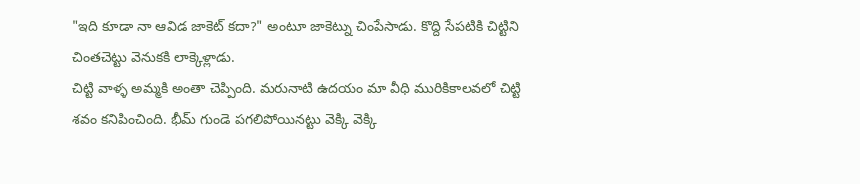"ఇది కూడా నా ఆవిడ జాకెట్ కదా?" అంటూ జాకెట్ను చింపేసాడు. కొద్ది సేపటికి చిట్టిని చింతచెట్టు వెనుకకి లాక్కెళ్లాడు.
చిట్టి వాళ్ళ అమ్మకి అంతా చెప్పింది. మరునాటి ఉదయం మా వీధి మురికికాలవలో చిట్టి శవం కనిపించింది. భీమ్ గుండె పగలిపోయినట్టు వెక్కి వెక్కి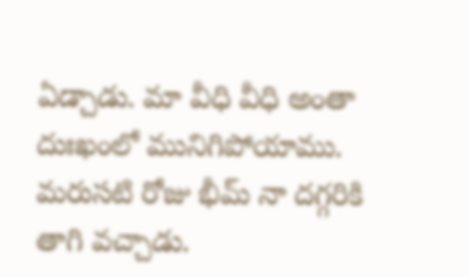ఏడ్చాడు. మా వీధి వీధి అంతా దుఃఖంలో మునిగిపోయాము.
మరుసటి రోజు భీమ్ నా దగ్గరికి తాగి వచ్చాడు.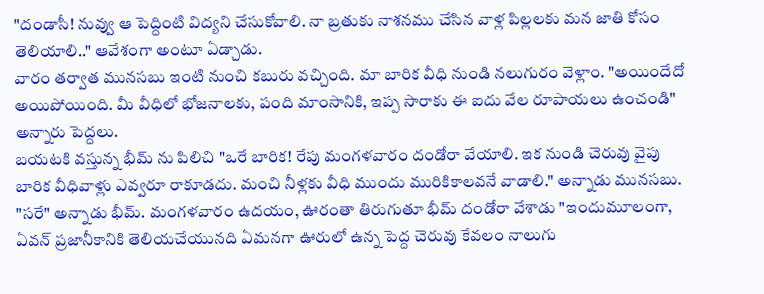"దండాసీ! నువ్వు ఆ పెద్దింటి విద్యని చేసుకోవాలి. నా బ్రతుకు నాశనము చేసిన వాళ్ల పిల్లలకు మన జాతి కోసం తెలియాలి.." ఆవేశంగా అంటూ ఏడ్చాడు.
వారం తర్వాత మునసబు ఇంటి నుంచి కబురు వచ్చింది. మా బారిక వీధి నుండి నలుగురం వెళ్లాం. "అయిందేదో అయిపోయింది. మీ వీధిలో భోజనాలకు, పంది మాంసానికి, ఇప్ప సారాకు ఈ ఐదు వేల రూపాయలు ఉంచండి" అన్నారు పెద్దలు.
బయటకి వస్తున్న భీమ్ ను పిలిచి "ఒరే బారిక! రేపు మంగళవారం దండోరా వేయాలి. ఇక నుండి చెరువు వైపు బారిక వీధివాళ్లు ఎవ్వరూ రాకూడదు. మంచి నీళ్లకు వీధి ముందు మురికికాలవనే వాడాలి." అన్నాడు మునసబు.
"సరే" అన్నాడు భీమ్. మంగళవారం ఉదయం, ఊరంతా తిరుగుతూ భీమ్ దండోరా వేశాడు "ఇందుమూలంగా, ఏవన్ ప్రజానీకానికి తెలియచేయునది ఏమనగా ఊరులో ఉన్న పెద్ద చెరువు కేవలం నాలుగు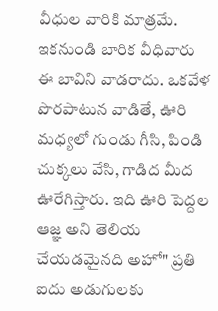వీధుల వారికి మాత్రమే. ఇకనుండి బారిక వీధివారు ఈ బావిని వాడరాదు. ఒకవేళ పొరపాటున వాడితే, ఊరి మధ్యలో గుండు గీసి, పిండి చుక్కలు వేసి, గాడిద మీద ఊరేగిస్తారు. ఇది ఊరి పెద్దల ఆజ్ఞ అని తెలియ చేయడమైనది అహో" ప్రతి ఐదు అడుగులకు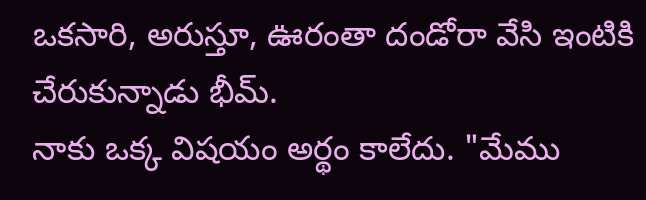ఒకసారి, అరుస్తూ, ఊరంతా దండోరా వేసి ఇంటికి చేరుకున్నాడు భీమ్.
నాకు ఒక్క విషయం అర్థం కాలేదు. "మేము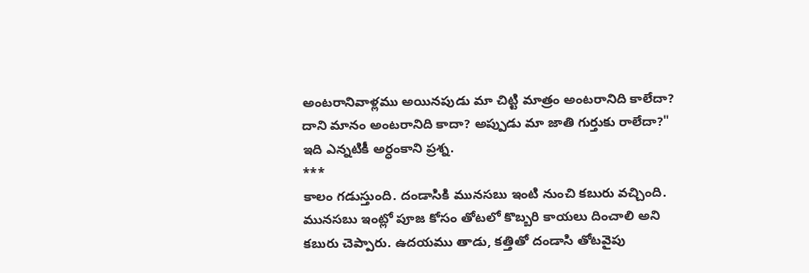అంటరానివాళ్లము అయినపుడు మా చిట్టి మాత్రం అంటరానిది కాలేదా? దాని మానం అంటరానిది కాదా? అప్పుడు మా జాతి గుర్తుకు రాలేదా?" ఇది ఎన్నటికీ అర్ధంకాని ప్రశ్న.
***
కాలం గడుస్తుంది. దండాసికి మునసబు ఇంటి నుంచి కబురు వచ్చింది. మునసబు ఇంట్లో పూజ కోసం తోటలో కొబ్బరి కాయలు దించాలి అని కబురు చెప్పారు. ఉదయము తాడు, కత్తితో దండాసి తోటవైపు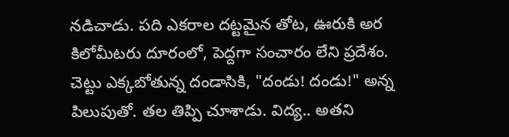నడిచాడు. పది ఎకరాల దట్టమైన తోట, ఊరుకి అర కిలోమీటరు దూరంలో, పెద్దగా సంచారం లేని ప్రదేశం.
చెట్టు ఎక్కబోతున్న దండాసికి, "దండు! దండు!" అన్న పిలుపుతో. తల తిప్పి చూశాడు. విద్య.. అతని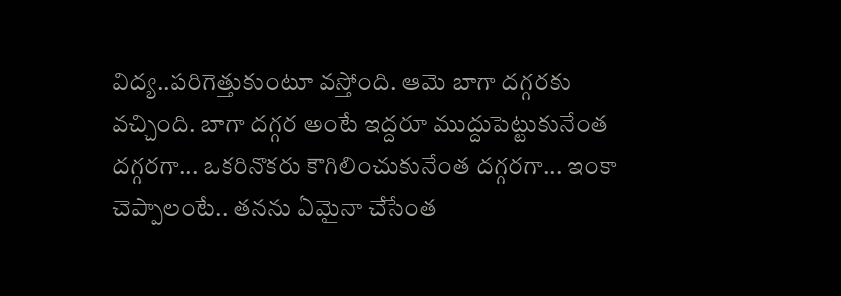విద్య..పరిగెత్తుకుంటూ వస్తోంది. ఆమె బాగా దగ్గరకు వచ్చింది. బాగా దగ్గర అంటే ఇద్దరూ ముద్దుపెట్టుకునేంత దగ్గరగా... ఒకరినొకరు కౌగిలించుకునేంత దగ్గరగా... ఇంకా చెప్పాలంటే.. తనను ఏమైనా చేసేంత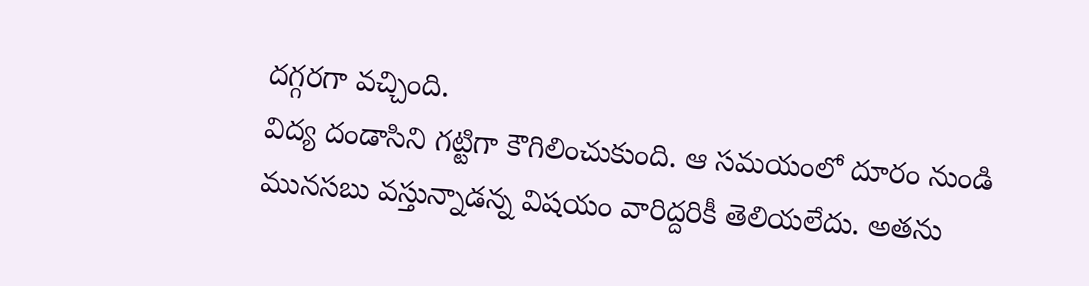దగ్గరగా వచ్చింది.
విద్య దండాసిని గట్టిగా కౌగిలించుకుంది. ఆ సమయంలో దూరం నుండి మునసబు వస్తున్నాడన్న విషయం వారిద్దరికీ తెలియలేదు. అతను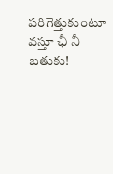పరిగెత్తుకుంటూ వస్తూ ఛీ నీ బతుకు!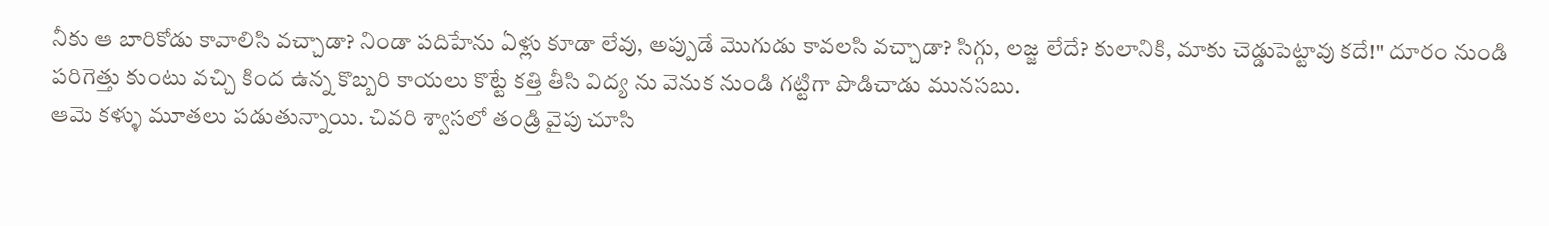నీకు ఆ బారికోడు కావాలిసి వచ్చాడా? నిండా పదిహేను ఏళ్లు కూడా లేవు, అప్పుడే మొగుడు కావలసి వచ్చాడా? సిగ్గు, లజ్జ లేదే? కులానికి, మాకు చెడ్డుపెట్టావు కదే!" దూరం నుండి పరిగెత్తు కుంటు వచ్చి కింద ఉన్న కొబ్బరి కాయలు కొట్టే కత్తి తీసి విద్య ను వెనుక నుండి గట్టిగా పొడిచాడు మునసబు.
ఆమె కళ్ళు మూతలు పడుతున్నాయి. చివరి శ్వాసలో తండ్రి వైపు చూసి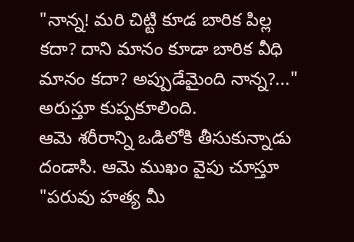"నాన్న! మరి చిట్టి కూడ బారిక పిల్ల కదా? దాని మానం కూడా బారిక వీధి మానం కదా? అప్పుడేమైంది నాన్న?..." అరుస్తూ కుప్పకూలింది.
ఆమె శరీరాన్ని ఒడిలోకి తీసుకున్నాడు దండాసి. ఆమె ముఖం వైపు చూస్తూ "పరువు హత్య మీ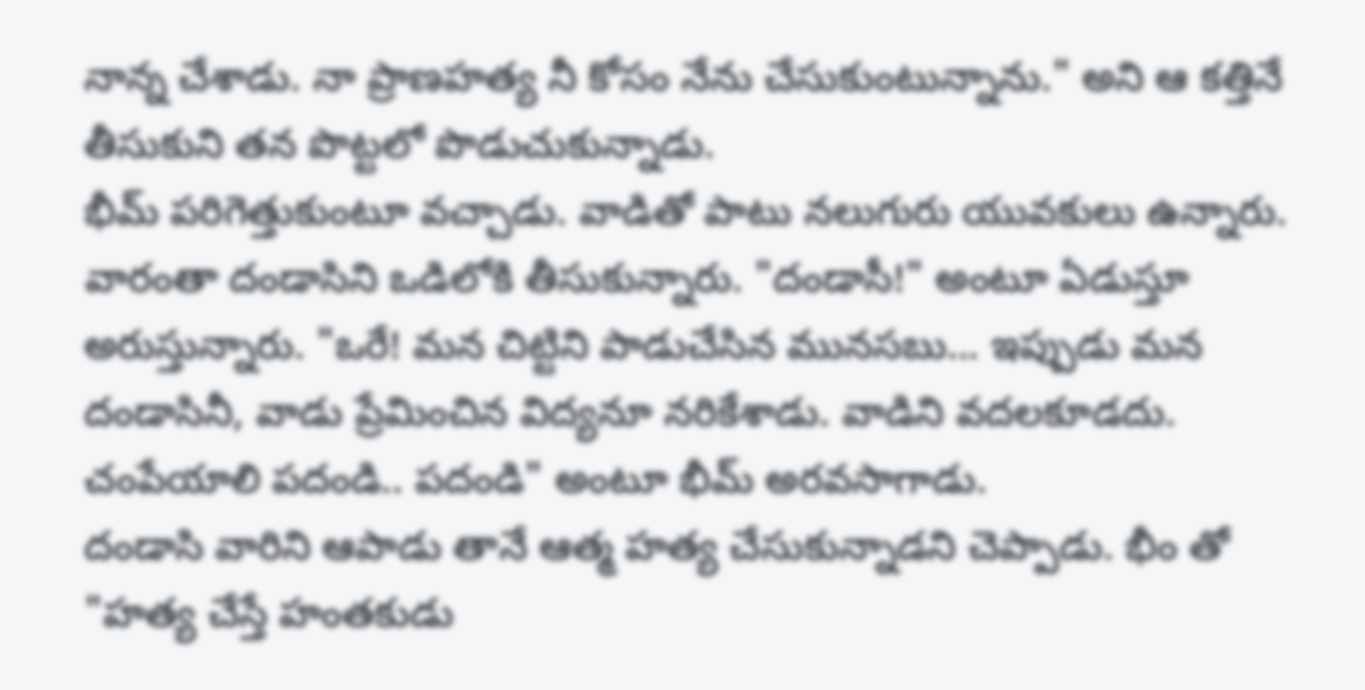నాన్న చేశాడు. నా ప్రాణహత్య నీ కోసం నేను చేసుకుంటున్నాను." అని ఆ కత్తినే తీసుకుని తన పొట్టలో పొడుచుకున్నాడు.
భీమ్ పరిగెత్తుకుంటూ వచ్చాడు. వాడితో పాటు నలుగురు యువకులు ఉన్నారు. వారంతా దండాసిని ఒడిలోకి తీసుకున్నారు. "దండాసీ!" అంటూ ఏడుస్తూ అరుస్తున్నారు. "ఒరే! మన చిట్టిని పాడుచేసిన మునసబు... ఇప్పుడు మన దండాసినీ, వాడు ప్రేమించిన విద్యనూ నరికేశాడు. వాడిని వదలకూడదు. చంపేయాలి పదండి.. పదండి" అంటూ భీమ్ అరవసాగాడు.
దండాసి వారిని ఆపాడు తానే ఆత్మ హత్య చేసుకున్నాడని చెప్పాడు. భీం తో "హత్య చేస్తే హంతకుడు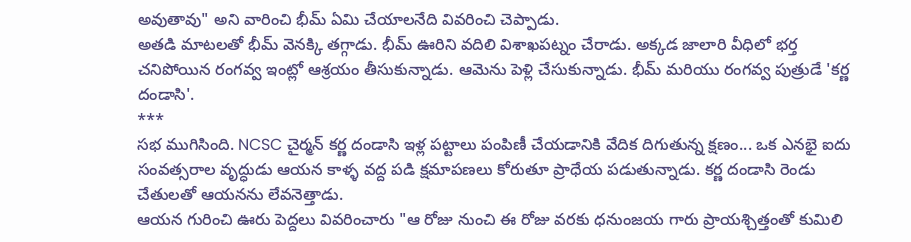అవుతావు" అని వారించి భీమ్ ఏమి చేయాలనేది వివరించి చెప్పాడు.
అతడి మాటలతో భీమ్ వెనక్కి తగ్గాడు. భీమ్ ఊరిని వదిలి విశాఖపట్నం చేరాడు. అక్కడ జాలారి వీధిలో భర్త చనిపోయిన రంగవ్వ ఇంట్లో ఆశ్రయం తీసుకున్నాడు. ఆమెను పెళ్లి చేసుకున్నాడు. భీమ్ మరియు రంగవ్వ పుత్రుడే 'కర్ణ దండాసి'.
***
సభ ముగిసింది. NCSC చైర్మన్ కర్ణ దండాసి ఇళ్ల పట్టాలు పంపిణీ చేయడానికి వేదిక దిగుతున్న క్షణం... ఒక ఎనభై ఐదు సంవత్సరాల వృద్ధుడు ఆయన కాళ్ళ వద్ద పడి క్షమాపణలు కోరుతూ ప్రాధేయ పడుతున్నాడు. కర్ణ దండాసి రెండు చేతులతో ఆయనను లేవనెత్తాడు.
ఆయన గురించి ఊరు పెద్దలు వివరించారు "ఆ రోజు నుంచి ఈ రోజు వరకు ధనుంజయ గారు ప్రాయశ్చిత్తంతో కుమిలి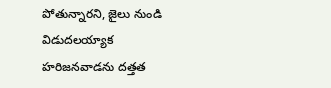పోతున్నారని, జైలు నుండి విడుదలయ్యాక హరిజనవాడను దత్తత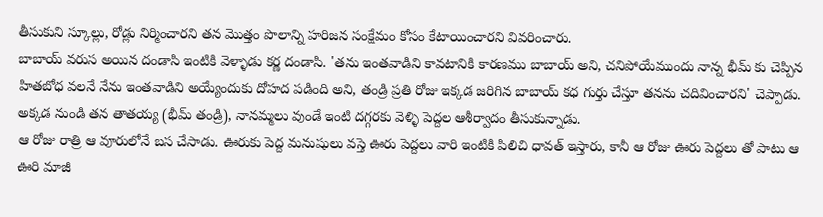తీసుకుని స్కూల్లు, రోడ్లు నిర్మించారని తన మొత్తం పొలాన్ని హరిజన సంక్షేమం కోసం కేటాయించారని వివరించారు.
బాబాయ్ వరుస అయిన దండాసి ఇంటికి వెళ్ళాడు కర్ణ దండాసి. 'తను ఇంతవాడిని కావటానికి కారణము బాబాయ్ అని, చనిపోయేముందు నాన్న భీమ్ కు చెప్పిన హితబోధ వలనే నేను ఇంతవాడిని అయ్యేందుకు దోహద పడింది అని, తండ్రి ప్రతి రోజు ఇక్కడ జరిగిన బాబాయ్ కధ గుర్తు చేస్తూ తనను చదివించారని' చెప్పాడు. అక్కడ నుండి తన తాతయ్య (భీమ్ తండ్రి), నానమ్మలు వుండే ఇంటి దగ్గరకు వెళ్ళి పెద్దల ఆశీర్వాదం తీసుకున్నాడు.
ఆ రోజు రాత్రి ఆ వూరులోనే బస చేసాడు. ఊరుకు పెద్ద మనుషులు వస్తె ఊరు పెద్దలు వారి ఇంటికి పిలిచి ధావత్ ఇస్తారు, కానీ ఆ రోజు ఊరు పెద్దలు తో పాటు ఆ ఊరి మాజీ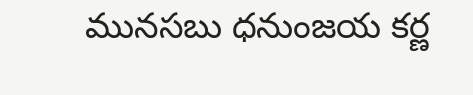మునసబు ధనుంజయ కర్ణ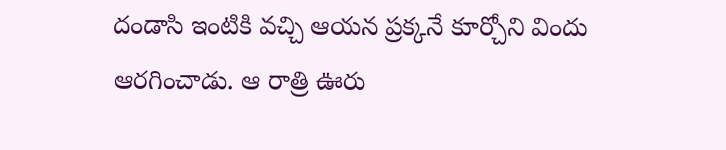దండాసి ఇంటికి వచ్చి ఆయన ప్రక్కనే కూర్చోని విందు ఆరగించాడు. ఆ రాత్రి ఊరు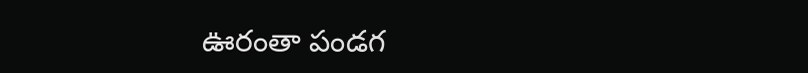ఊరంతా పండగ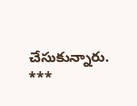చేసుకున్నారు.
***